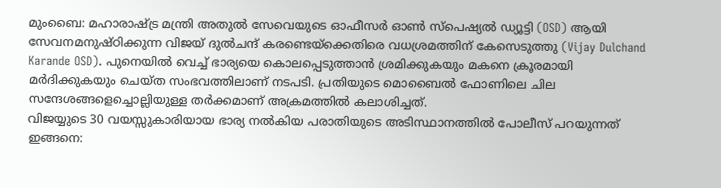മുംബൈ: മഹാരാഷ്ട്ര മന്ത്രി അതുൽ സേവെയുടെ ഓഫീസർ ഓൺ സ്പെഷ്യൽ ഡ്യൂട്ടി (OSD) ആയി സേവനമനുഷ്ഠിക്കുന്ന വിജയ് ദുൽചന്ദ് കരണ്ടെയ്ക്കെതിരെ വധശ്രമത്തിന് കേസെടുത്തു (Vijay Dulchand Karande OSD). പുനെയിൽ വെച്ച് ഭാര്യയെ കൊലപ്പെടുത്താൻ ശ്രമിക്കുകയും മകനെ ക്രൂരമായി മർദിക്കുകയും ചെയ്ത സംഭവത്തിലാണ് നടപടി. പ്രതിയുടെ മൊബൈൽ ഫോണിലെ ചില സന്ദേശങ്ങളെച്ചൊല്ലിയുള്ള തർക്കമാണ് അക്രമത്തിൽ കലാശിച്ചത്.
വിജയ്യുടെ 30 വയസ്സുകാരിയായ ഭാര്യ നൽകിയ പരാതിയുടെ അടിസ്ഥാനത്തിൽ പോലീസ് പറയുന്നത് ഇങ്ങനെ: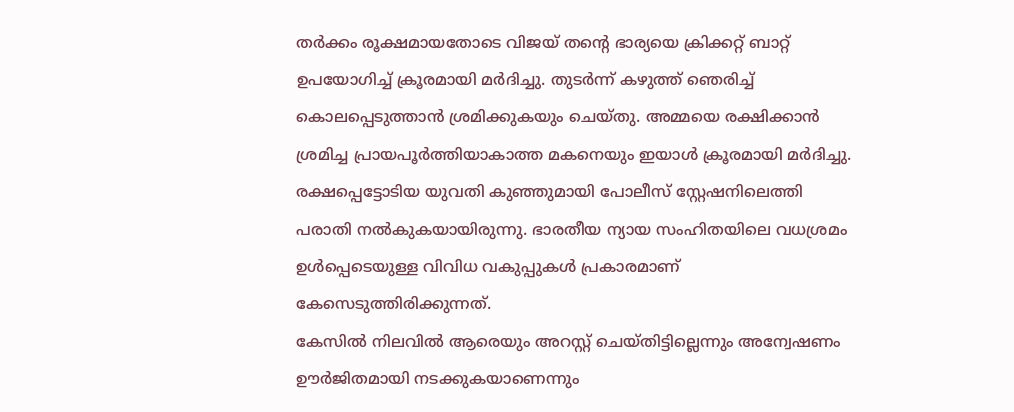തർക്കം രൂക്ഷമായതോടെ വിജയ് തന്റെ ഭാര്യയെ ക്രിക്കറ്റ് ബാറ്റ് ഉപയോഗിച്ച് ക്രൂരമായി മർദിച്ചു. തുടർന്ന് കഴുത്ത് ഞെരിച്ച് കൊലപ്പെടുത്താൻ ശ്രമിക്കുകയും ചെയ്തു. അമ്മയെ രക്ഷിക്കാൻ ശ്രമിച്ച പ്രായപൂർത്തിയാകാത്ത മകനെയും ഇയാൾ ക്രൂരമായി മർദിച്ചു.
രക്ഷപ്പെട്ടോടിയ യുവതി കുഞ്ഞുമായി പോലീസ് സ്റ്റേഷനിലെത്തി പരാതി നൽകുകയായിരുന്നു. ഭാരതീയ ന്യായ സംഹിതയിലെ വധശ്രമം ഉൾപ്പെടെയുള്ള വിവിധ വകുപ്പുകൾ പ്രകാരമാണ് കേസെടുത്തിരിക്കുന്നത്.
കേസിൽ നിലവിൽ ആരെയും അറസ്റ്റ് ചെയ്തിട്ടില്ലെന്നും അന്വേഷണം ഊർജിതമായി നടക്കുകയാണെന്നും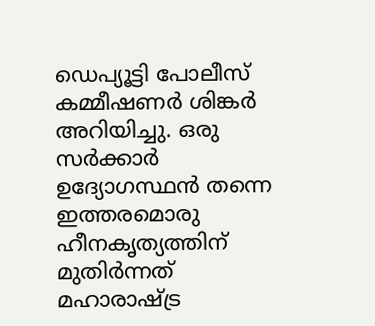ഡെപ്യൂട്ടി പോലീസ് കമ്മീഷണർ ശിങ്കർ അറിയിച്ചു. ഒരു സർക്കാർ ഉദ്യോഗസ്ഥൻ തന്നെ ഇത്തരമൊരു ഹീനകൃത്യത്തിന് മുതിർന്നത് മഹാരാഷ്ട്ര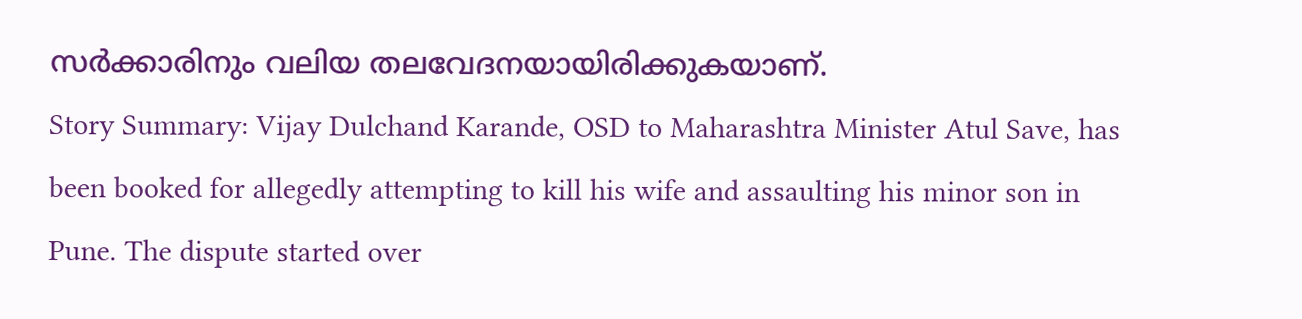സർക്കാരിനും വലിയ തലവേദനയായിരിക്കുകയാണ്.
Story Summary: Vijay Dulchand Karande, OSD to Maharashtra Minister Atul Save, has been booked for allegedly attempting to kill his wife and assaulting his minor son in Pune. The dispute started over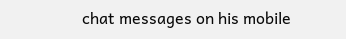chat messages on his mobile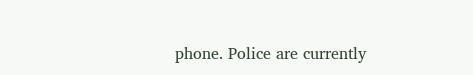phone. Police are currently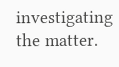investigating the matter.